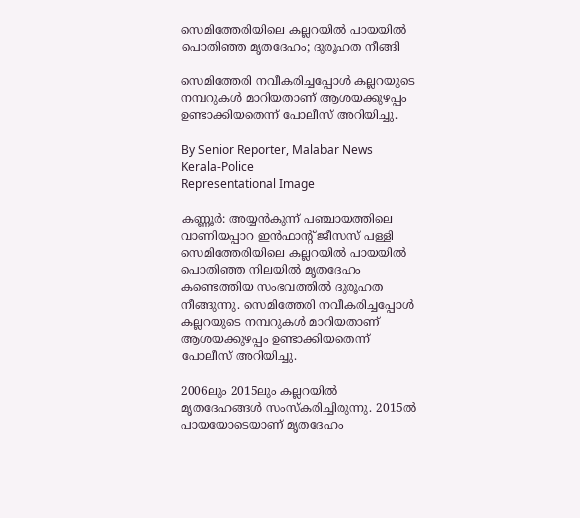സെമിത്തേരിയിലെ കല്ലറയിൽ പായയിൽ പൊതിഞ്ഞ മൃതദേഹം; ദുരൂഹത നീങ്ങി

സെമിത്തേരി നവീകരിച്ചപ്പോൾ കല്ലറയുടെ നമ്പറുകൾ മാറിയതാണ് ആശയക്കുഴപ്പം ഉണ്ടാക്കിയതെന്ന് പോലീസ് അറിയിച്ചു.

By Senior Reporter, Malabar News
Kerala-Police
Representational Image

കണ്ണൂർ: അയ്യൻകുന്ന് പഞ്ചായത്തിലെ വാണിയപ്പാറ ഇൻഫാന്റ് ജീസസ് പള്ളി സെമിത്തേരിയിലെ കല്ലറയിൽ പായയിൽ പൊതിഞ്ഞ നിലയിൽ മൃതദേഹം കണ്ടെത്തിയ സംഭവത്തിൽ ദുരൂഹത നീങ്ങുന്നു. സെമിത്തേരി നവീകരിച്ചപ്പോൾ കല്ലറയുടെ നമ്പറുകൾ മാറിയതാണ് ആശയക്കുഴപ്പം ഉണ്ടാക്കിയതെന്ന് പോലീസ് അറിയിച്ചു.

2006ലും 2015ലും കല്ലറയിൽ മൃതദേഹങ്ങൾ സംസ്‌കരിച്ചിരുന്നു. 2015ൽ പായയോടെയാണ് മൃതദേഹം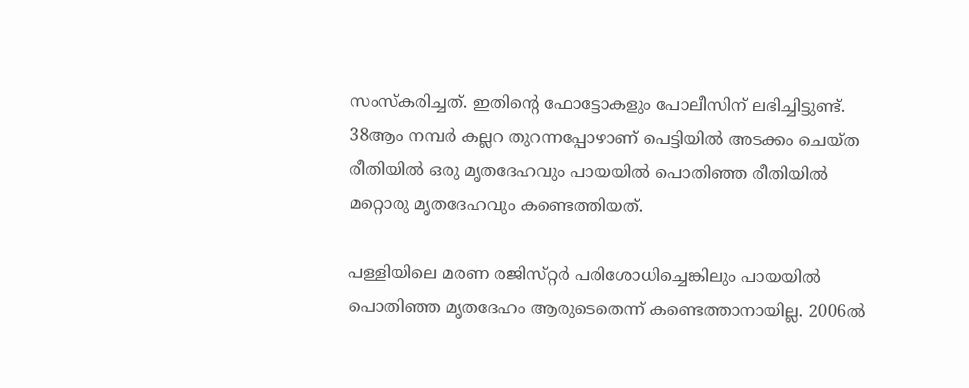സംസ്‌കരിച്ചത്. ഇതിന്റെ ഫോട്ടോകളും പോലീസിന് ലഭിച്ചിട്ടുണ്ട്. 38ആം നമ്പർ കല്ലറ തുറന്നപ്പോഴാണ് പെട്ടിയിൽ അടക്കം ചെയ്‌ത രീതിയിൽ ഒരു മൃതദേഹവും പായയിൽ പൊതിഞ്ഞ രീതിയിൽ മറ്റൊരു മൃതദേഹവും കണ്ടെത്തിയത്.

പള്ളിയിലെ മരണ രജിസ്‌റ്റർ പരിശോധിച്ചെങ്കിലും പായയിൽ പൊതിഞ്ഞ മൃതദേഹം ആരുടെതെന്ന് കണ്ടെത്താനായില്ല. 2006ൽ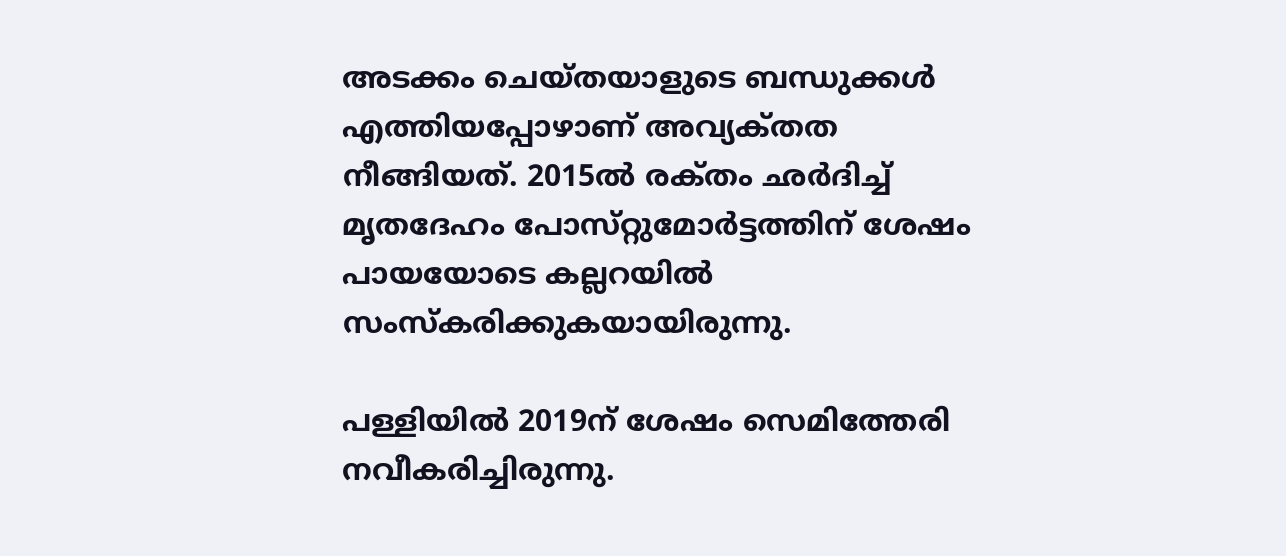അടക്കം ചെയ്‌തയാളുടെ ബന്ധുക്കൾ എത്തിയപ്പോഴാണ് അവ്യക്‌തത നീങ്ങിയത്. 2015ൽ രക്‌തം ഛർദിച്ച് മൃതദേഹം പോസ്‌റ്റുമോർട്ടത്തിന് ശേഷം പായയോടെ കല്ലറയിൽ സംസ്‌കരിക്കുകയായിരുന്നു.

പള്ളിയിൽ 2019ന് ശേഷം സെമിത്തേരി നവീകരിച്ചിരുന്നു.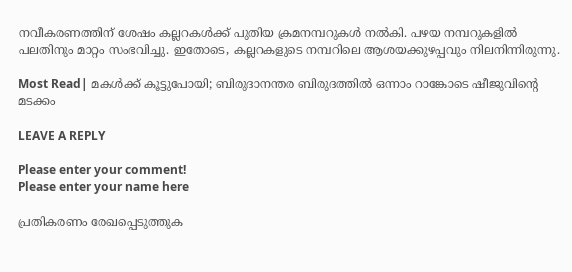നവീകരണത്തിന് ശേഷം കല്ലറകൾക്ക് പുതിയ ക്രമനമ്പറുകൾ നൽകി. പഴയ നമ്പറുകളിൽ പലതിനും മാറ്റം സംഭവിച്ചു. ഇതോടെ, കല്ലറകളുടെ നമ്പറിലെ ആശയക്കുഴപ്പവും നിലനിന്നിരുന്നു.

Most Read| മകൾക്ക് കൂട്ടുപോയി; ബിരുദാനന്തര ബിരുദത്തിൽ ഒന്നാം റാങ്കോടെ ഷീജുവിന്റെ മടക്കം

LEAVE A REPLY

Please enter your comment!
Please enter your name here

പ്രതികരണം രേഖപ്പെടുത്തുക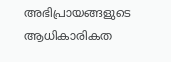അഭിപ്രായങ്ങളുടെ ആധികാരികത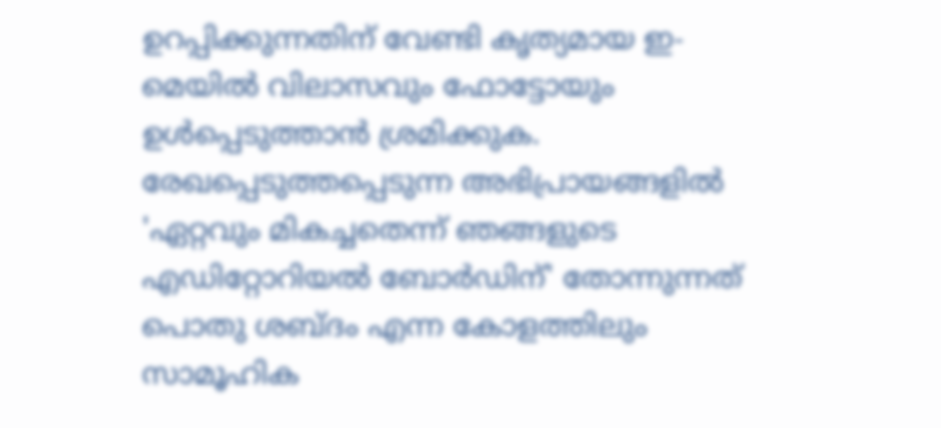ഉറപ്പിക്കുന്നതിന് വേണ്ടി കൃത്യമായ ഇ-മെയിൽ വിലാസവും ഫോട്ടോയും ഉൾപ്പെടുത്താൻ ശ്രമിക്കുക. രേഖപ്പെടുത്തപ്പെടുന്ന അഭിപ്രായങ്ങളിൽ 'ഏറ്റവും മികച്ചതെന്ന് ഞങ്ങളുടെ എഡിറ്റോറിയൽ ബോർഡിന്' തോന്നുന്നത് പൊതു ശബ്‌ദം എന്ന കോളത്തിലും സാമൂഹിക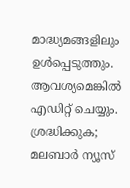മാദ്ധ്യമങ്ങളിലും ഉൾപ്പെടുത്തും. ആവശ്യമെങ്കിൽ എഡിറ്റ് ചെയ്യും. ശ്രദ്ധിക്കുക; മലബാർ ന്യൂസ്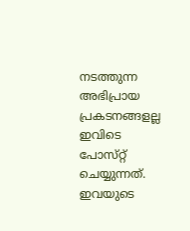നടത്തുന്ന അഭിപ്രായ പ്രകടനങ്ങളല്ല ഇവിടെ പോസ്‌റ്റ് ചെയ്യുന്നത്. ഇവയുടെ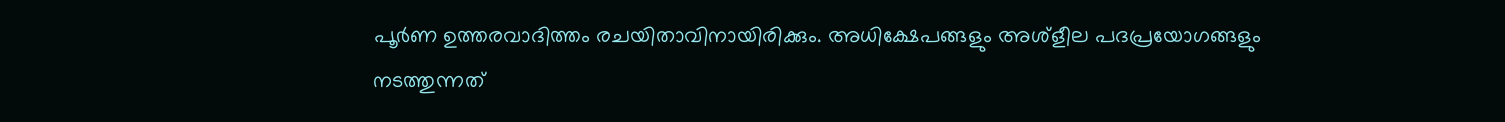പൂർണ ഉത്തരവാദിത്തം രചയിതാവിനായിരിക്കും. അധിക്ഷേപങ്ങളും അശ്‌ളീല പദപ്രയോഗങ്ങളും നടത്തുന്നത്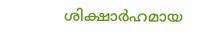ശിക്ഷാർഹമായ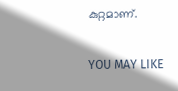കുറ്റമാണ്.

YOU MAY LIKE